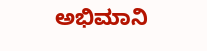ಅಭಿಮಾನಿ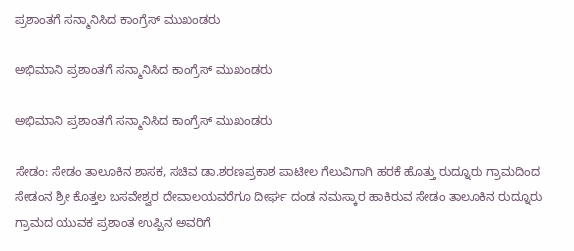ಪ್ರಶಾಂತಗೆ ಸನ್ಮಾನಿಸಿದ ಕಾಂಗ್ರೆಸ್ ಮುಖಂಡರು

ಅಭಿಮಾನಿ ಪ್ರಶಾಂತಗೆ ಸನ್ಮಾನಿಸಿದ ಕಾಂಗ್ರೆಸ್ ಮುಖಂಡರು

ಅಭಿಮಾನಿ ಪ್ರಶಾಂತಗೆ ಸನ್ಮಾನಿಸಿದ ಕಾಂಗ್ರೆಸ್ ಮುಖಂಡರು

ಸೇಡಂ: ಸೇಡಂ ತಾಲೂಕಿನ ಶಾಸಕ, ಸಚಿವ ಡಾ.ಶರಣಪ್ರಕಾಶ ಪಾಟೀಲ ಗೆಲುವಿಗಾಗಿ ಹರಕೆ ಹೊತ್ತು ರುದ್ನೂರು ಗ್ರಾಮದಿಂದ ಸೇಡಂನ‌ ಶ್ರೀ ಕೊತ್ತಲ ಬಸವೇಶ್ವರ ದೇವಾಲಯವರೆಗೂ ದೀರ್ಘ ದಂಡ ನಮಸ್ಕಾರ ಹಾಕಿರುವ ಸೇಡಂ ತಾಲೂಕಿನ ರುದ್ನೂರು ಗ್ರಾಮದ ಯುವಕ ಪ್ರಶಾಂತ ಉಪ್ಪಿನ ಅವರಿಗೆ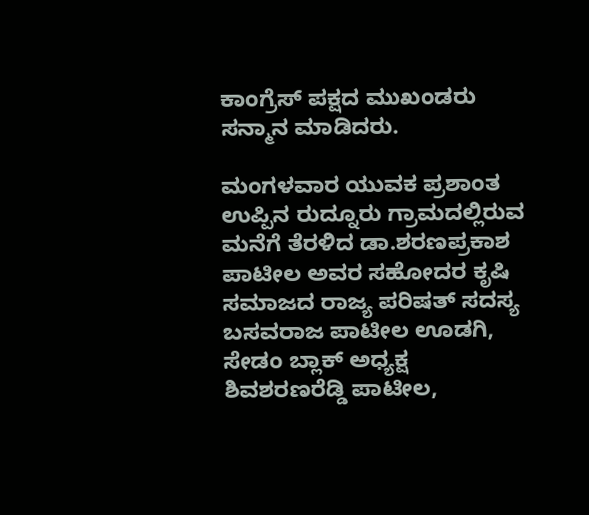ಕಾಂಗ್ರೆಸ್ ಪಕ್ಷದ ಮುಖಂಡರು ಸನ್ಮಾನ ಮಾಡಿದರು.

ಮಂಗಳವಾರ ಯುವಕ ಪ್ರಶಾಂತ ಉಪ್ಪಿನ ರುದ್ನೂರು ಗ್ರಾಮದಲ್ಲಿರುವ ಮನೆಗೆ ತೆರಳಿದ ಡಾ.ಶರಣಪ್ರಕಾಶ ಪಾಟೀಲ ಅವರ ಸಹೋದರ ಕೃಷಿ ಸಮಾಜದ ರಾಜ್ಯ ಪರಿಷತ್ ಸದಸ್ಯ ಬಸವರಾಜ ಪಾಟೀಲ ಊಡಗಿ, ಸೇಡಂ ಬ್ಲಾಕ್ ಅಧ್ಯಕ್ಷ ಶಿವಶರಣರೆಡ್ಡಿ ಪಾಟೀಲ,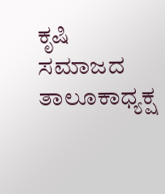ಕೃಷಿ ಸಮಾಜದ ತಾಲೂಕಾಧ್ಯಕ್ಷ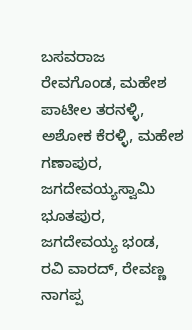ಬಸವರಾಜ ರೇವಗೊಂಡ, ಮಹೇಶ ಪಾಟೀಲ ತರನಳ್ಳಿ, ಅಶೋಕ ಕೆರಳ್ಳಿ, ಮಹೇಶ ಗಣಾಪುರ, ಜಗದೇವಯ್ಯಸ್ವಾಮಿ ಭೂತಪುರ, ಜಗದೇವಯ್ಯ ಭಂಡ, ರವಿ ವಾರದ್, ರೇವಣ್ಣ ನಾಗಪ್ಪ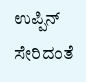ಉಪ್ಪಿನ್ ಸೇರಿದಂತೆ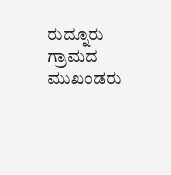ರುದ್ನೂರು ಗ್ರಾಮದ ಮುಖಂಡರು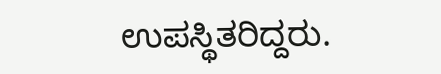ಉಪಸ್ಥಿತರಿದ್ದರು.